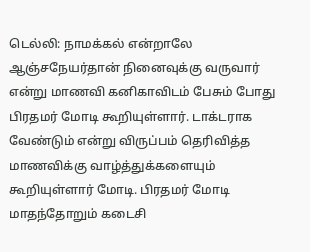டெல்லி: நாமக்கல் என்றாலே ஆஞ்சநேயர்தான் நினைவுக்கு வருவார் என்று மாணவி கனிகாவிடம் பேசும் போது பிரதமர் மோடி கூறியுள்ளார். டாக்டராக வேண்டும் என்று விருப்பம் தெரிவித்த மாணவிக்கு வாழ்த்துக்களையும் கூறியுள்ளார் மோடி. பிரதமர் மோடி மாதந்தோறும் கடைசி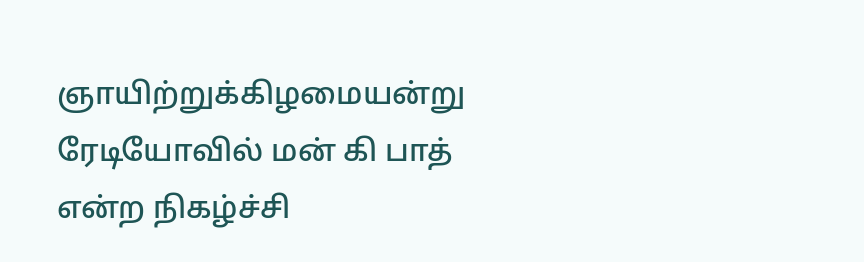ஞாயிற்றுக்கிழமையன்று ரேடியோவில் மன் கி பாத் என்ற நிகழ்ச்சி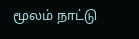மூலம் நாட்டு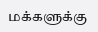மக்களுக்கு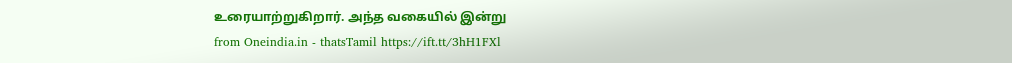உரையாற்றுகிறார். அந்த வகையில் இன்று
from Oneindia.in - thatsTamil https://ift.tt/3hH1FXl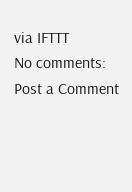via IFTTT
No comments:
Post a Comment